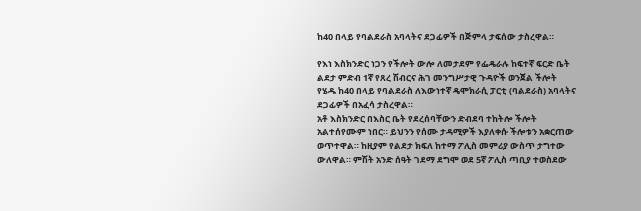ከ40 በላይ የባልደራስ አባላትና ደጋፊዎች በጅምላ ታፍሰው ታስረዋል።

የእነ እስክንድር ነጋን የችሎት ውሎ ለመታደም የፌዴራሉ ከፍተኛ ፍርድ ቤት ልደታ ምድብ 1ኛ የጸረ ሽብርና ሕገ መንግሥታዊ ጉዳዮች ወንጀል ችሎት የሄዱ ከ40 በላይ የባልደራስ ለእውነተኛ ዴሞክራሲ ፓርቲ (ባልደራስ) አባላትና ደጋፊዎች በአፈሳ ታስረዋል።
አቶ እስክንድር በእስር ቤት የደረሰባቸውን ድብደባ ተከትሎ ችሎት አልተሰየሙም ነበር። ይህንን የሰሙ ታዳሚዎች እያለቀሱ ችሎቱን አቋርጠው ወጥተዋል። ከዚያም የልደታ ክፍለ ከተማ ፖሊስ መምሪያ ውስጥ ታግተው ውለዋል። ምሽት አንድ ሰዓት ገደማ ደግሞ ወደ 5ኛ ፖሊስ ጣቢያ ተወስደው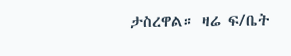ታስረዋል። ዛሬ ፍ/ቤት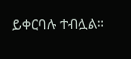ይቀርባሉ ተብሏል።